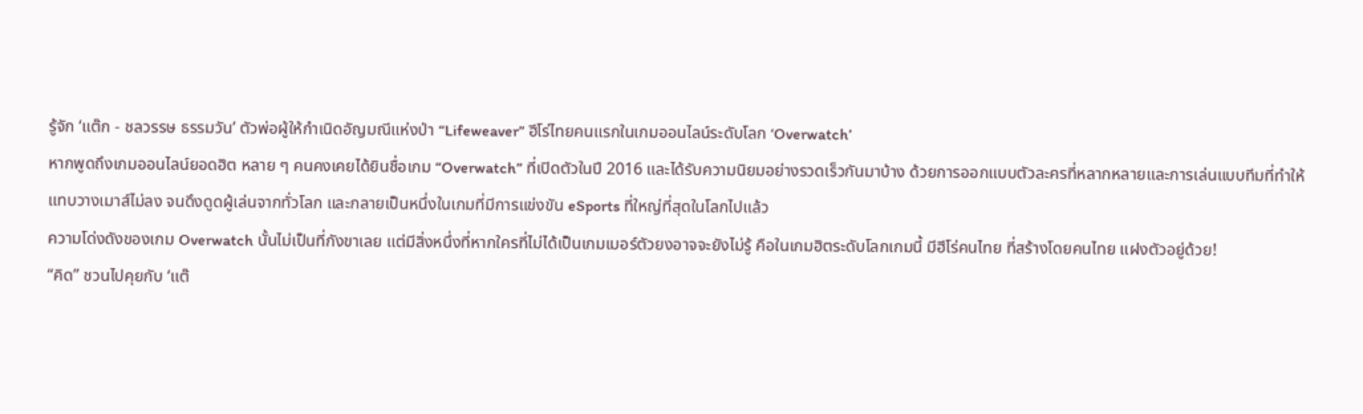รู้จัก ‘แต๊ก - ชลวรรษ ธรรมวัน’ ตัวพ่อผู้ให้กำเนิดอัญมณีแห่งป่า “Lifeweaver” ฮีโร่ไทยคนแรกในเกมออนไลน์ระดับโลก ‘Overwatch’
หากพูดถึงเกมออนไลน์ยอดฮิต หลาย ๆ คนคงเคยได้ยินชื่อเกม “Overwatch” ที่เปิดตัวในปี 2016 และได้รับความนิยมอย่างรวดเร็วกันมาบ้าง ด้วยการออกแบบตัวละครที่หลากหลายและการเล่นแบบทีมที่ทำให้แทบวางเมาส์ไม่ลง จนดึงดูดผู้เล่นจากทั่วโลก และกลายเป็นหนึ่งในเกมที่มีการแข่งขัน eSports ที่ใหญ่ที่สุดในโลกไปแล้ว
ความโด่งดังของเกม Overwatch นั้นไม่เป็นที่กังขาเลย แต่มีสิ่งหนึ่งที่หากใครที่ไม่ได้เป็นเกมเมอร์ตัวยงอาจจะยังไม่รู้ คือในเกมฮิตระดับโลกเกมนี้ มีฮีโร่คนไทย ที่สร้างโดยคนไทย แฝงตัวอยู่ด้วย!
“คิด” ชวนไปคุยกับ ‘แต๊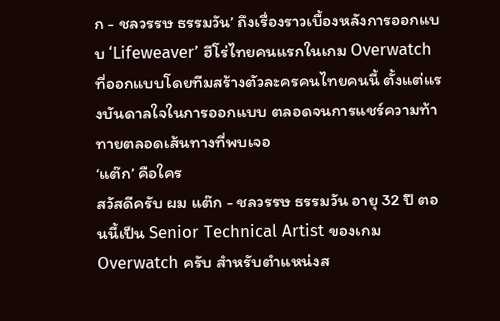ก - ชลวรรษ ธรรมวัน’ ถึงเรื่องราวเบื้องหลังการออกแบบ ‘Lifeweaver’ ฮีโร่ไทยคนแรกในเกม Overwatch ที่ออกแบบโดยทีมสร้างตัวละครคนไทยคนนี้ ตั้งแต่แรงบันดาลใจในการออกแบบ ตลอดจนการแชร์ความท้าทายตลอดเส้นทางที่พบเจอ
‘แต๊ก’ คือใคร
สวัสดีครับ ผม แต๊ก - ชลวรรษ ธรรมวัน อายุ 32 ปี ตอนนี้เป็น Senior Technical Artist ของเกม Overwatch ครับ สำหรับตำแหน่งส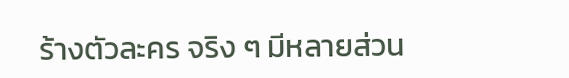ร้างตัวละคร จริง ๆ มีหลายส่วน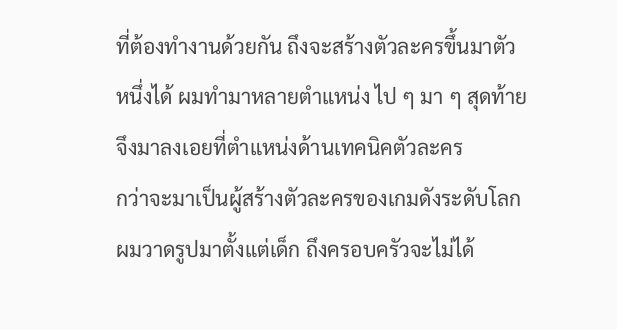ที่ต้องทำงานด้วยกัน ถึงจะสร้างตัวละครขึ้นมาตัวหนึ่งได้ ผมทำมาหลายตำแหน่ง ไป ๆ มา ๆ สุดท้ายจึงมาลงเอยที่ตำแหน่งด้านเทคนิคตัวละคร
กว่าจะมาเป็นผู้สร้างตัวละครของเกมดังระดับโลก
ผมวาดรูปมาตั้งแต่เด็ก ถึงครอบครัวจะไม่ได้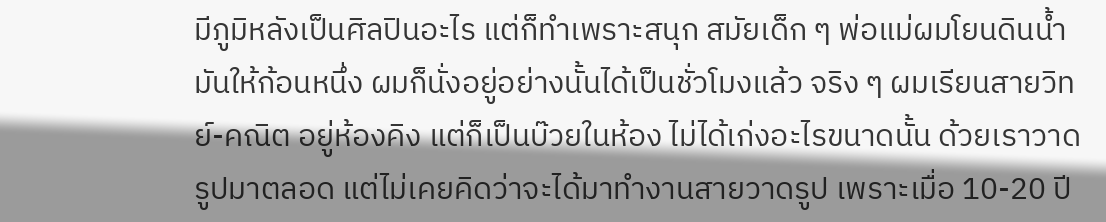มีภูมิหลังเป็นศิลปินอะไร แต่ก็ทำเพราะสนุก สมัยเด็ก ๆ พ่อแม่ผมโยนดินน้ำมันให้ก้อนหนึ่ง ผมก็นั่งอยู่อย่างนั้นได้เป็นชั่วโมงแล้ว จริง ๆ ผมเรียนสายวิทย์-คณิต อยู่ห้องคิง แต่ก็เป็นบ๊วยในห้อง ไม่ได้เก่งอะไรขนาดนั้น ด้วยเราวาดรูปมาตลอด แต่ไม่เคยคิดว่าจะได้มาทำงานสายวาดรูป เพราะเมื่อ 10-20 ปี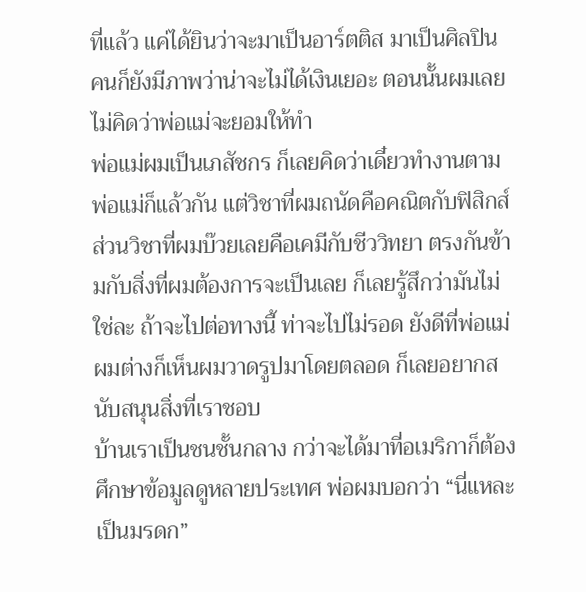ที่แล้ว แค่ได้ยินว่าจะมาเป็นอาร์ตติส มาเป็นศิลปิน คนก็ยังมีภาพว่าน่าจะไม่ได้เงินเยอะ ตอนนั้นผมเลยไม่คิดว่าพ่อแม่จะยอมให้ทำ
พ่อแม่ผมเป็นเภสัชกร ก็เลยคิดว่าเดี๋ยวทำงานตามพ่อแม่ก็แล้วกัน แต่วิชาที่ผมถนัดคือคณิตกับฟิสิกส์ ส่วนวิชาที่ผมบ๊วยเลยคือเคมีกับชีววิทยา ตรงกันข้ามกับสิ่งที่ผมต้องการจะเป็นเลย ก็เลยรู้สึกว่ามันไม่ใช่ละ ถ้าจะไปต่อทางนี้ ท่าจะไปไม่รอด ยังดีที่พ่อแม่ผมต่างก็เห็นผมวาดรูปมาโดยตลอด ก็เลยอยากสนับสนุนสิ่งที่เราชอบ
บ้านเราเป็นชนชั้นกลาง กว่าจะได้มาที่อเมริกาก็ต้องศึกษาข้อมูลดูหลายประเทศ พ่อผมบอกว่า “นี่แหละ เป็นมรดก”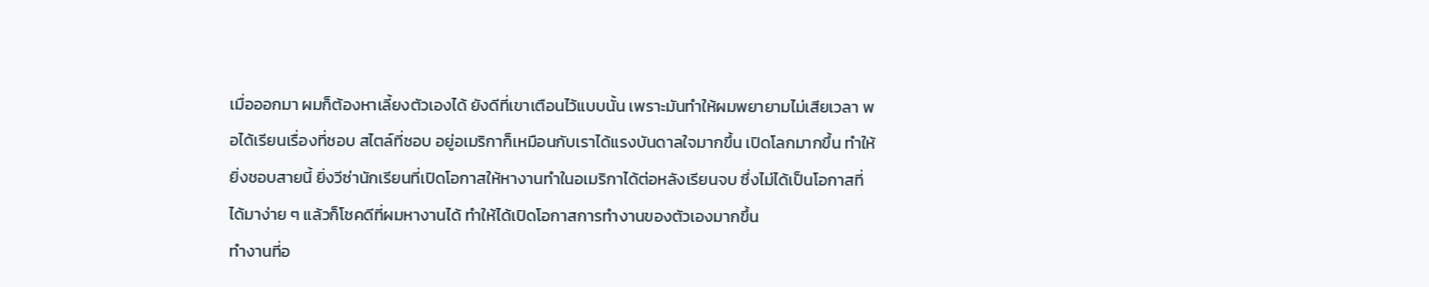เมื่อออกมา ผมก็ต้องหาเลี้ยงตัวเองได้ ยังดีที่เขาเตือนไว้แบบนั้น เพราะมันทำให้ผมพยายามไม่เสียเวลา พอได้เรียนเรื่องที่ชอบ สไตล์ที่ชอบ อยู่อเมริกาก็เหมือนกับเราได้แรงบันดาลใจมากขึ้น เปิดโลกมากขึ้น ทำให้ยิ่งชอบสายนี้ ยิ่งวีซ่านักเรียนที่เปิดโอกาสให้หางานทำในอเมริกาได้ต่อหลังเรียนจบ ซึ่งไม่ได้เป็นโอกาสที่ได้มาง่าย ๆ แล้วก็โชคดีที่ผมหางานได้ ทำให้ได้เปิดโอกาสการทำงานของตัวเองมากขึ้น
ทำงานที่อ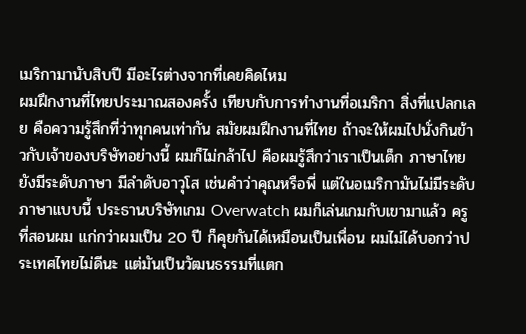เมริกามานับสิบปี มีอะไรต่างจากที่เคยคิดไหม
ผมฝึกงานที่ไทยประมาณสองครั้ง เทียบกับการทำงานที่อเมริกา สิ่งที่แปลกเลย คือความรู้สึกที่ว่าทุกคนเท่ากัน สมัยผมฝึกงานที่ไทย ถ้าจะให้ผมไปนั่งกินข้าวกับเจ้าของบริษัทอย่างนี้ ผมก็ไม่กล้าไป คือผมรู้สึกว่าเราเป็นเด็ก ภาษาไทยยังมีระดับภาษา มีลำดับอาวุโส เช่นคำว่าคุณหรือพี่ แต่ในอเมริกามันไม่มีระดับภาษาแบบนี้ ประธานบริษัทเกม Overwatch ผมก็เล่นเกมกับเขามาแล้ว ครูที่สอนผม แก่กว่าผมเป็น 20 ปี ก็คุยกันได้เหมือนเป็นเพื่อน ผมไม่ได้บอกว่าประเทศไทยไม่ดีนะ แต่มันเป็นวัฒนธรรมที่แตก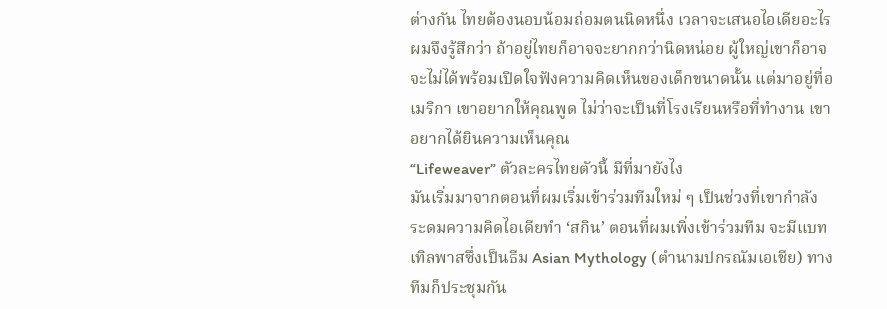ต่างกัน ไทยต้องนอบน้อมถ่อมตนนิดหนึ่ง เวลาจะเสนอไอเดียอะไร ผมจึงรู้สึกว่า ถ้าอยู่ไทยก็อาจจะยากกว่านิดหน่อย ผู้ใหญ่เขาก็อาจจะไม่ได้พร้อมเปิดใจฟังความคิดเห็นของเด็กขนาดนั้น แต่มาอยู่ที่อเมริกา เขาอยากให้คุณพูด ไม่ว่าจะเป็นที่โรงเรียนหรือที่ทำงาน เขาอยากได้ยินความเห็นคุณ
“Lifeweaver” ตัวละครไทยตัวนี้ มีที่มายังไง
มันเริ่มมาจากตอนที่ผมเริ่มเข้าร่วมทีมใหม่ ๆ เป็นช่วงที่เขากำลังระดมความคิดไอเดียทำ ‘สกิน’ ตอนที่ผมเพิ่งเข้าร่วมทีม จะมีแบทเทิลพาสซึ่งเป็นธีม Asian Mythology (ตำนามปกรณัมเอเชีย) ทางทีมก็ประชุมกัน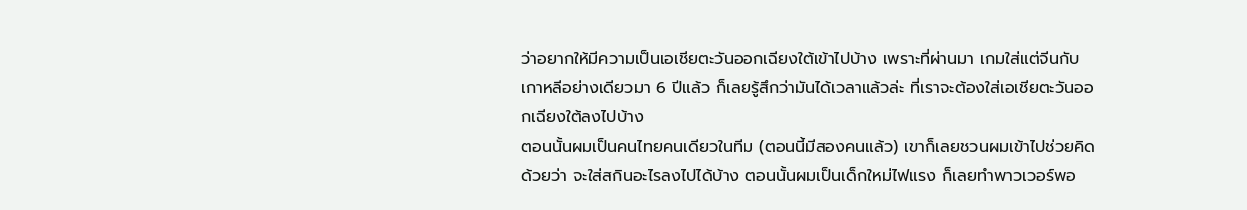ว่าอยากให้มีความเป็นเอเชียตะวันออกเฉียงใต้เข้าไปบ้าง เพราะที่ผ่านมา เกมใส่แต่จีนกับเกาหลีอย่างเดียวมา 6 ปีแล้ว ก็เลยรู้สึกว่ามันได้เวลาแล้วล่ะ ที่เราจะต้องใส่เอเชียตะวันออกเฉียงใต้ลงไปบ้าง
ตอนนั้นผมเป็นคนไทยคนเดียวในทีม (ตอนนี้มีสองคนแล้ว) เขาก็เลยชวนผมเข้าไปช่วยคิดด้วยว่า จะใส่สกินอะไรลงไปได้บ้าง ตอนนั้นผมเป็นเด็กใหม่ไฟแรง ก็เลยทำพาวเวอร์พอ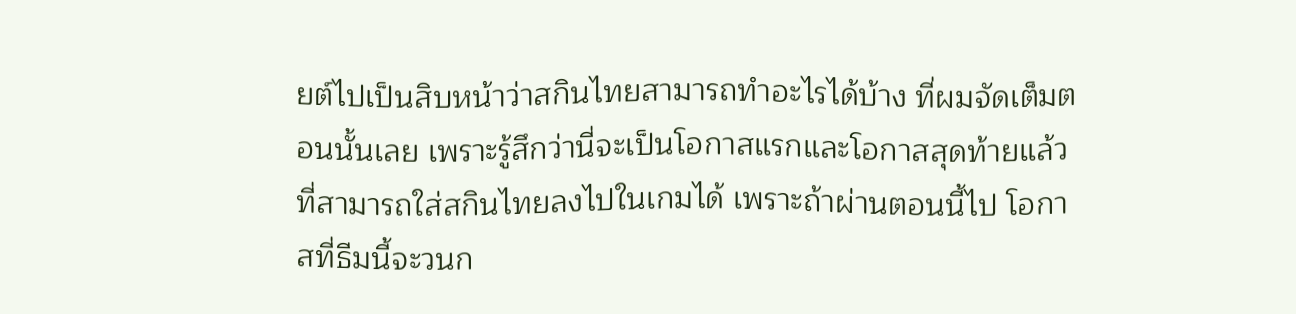ยต์ไปเป็นสิบหน้าว่าสกินไทยสามารถทำอะไรได้บ้าง ที่ผมจัดเต็มตอนนั้นเลย เพราะรู้สึกว่านี่จะเป็นโอกาสแรกและโอกาสสุดท้ายแล้วที่สามารถใส่สกินไทยลงไปในเกมได้ เพราะถ้าผ่านตอนนี้ไป โอกาสที่ธีมนี้จะวนก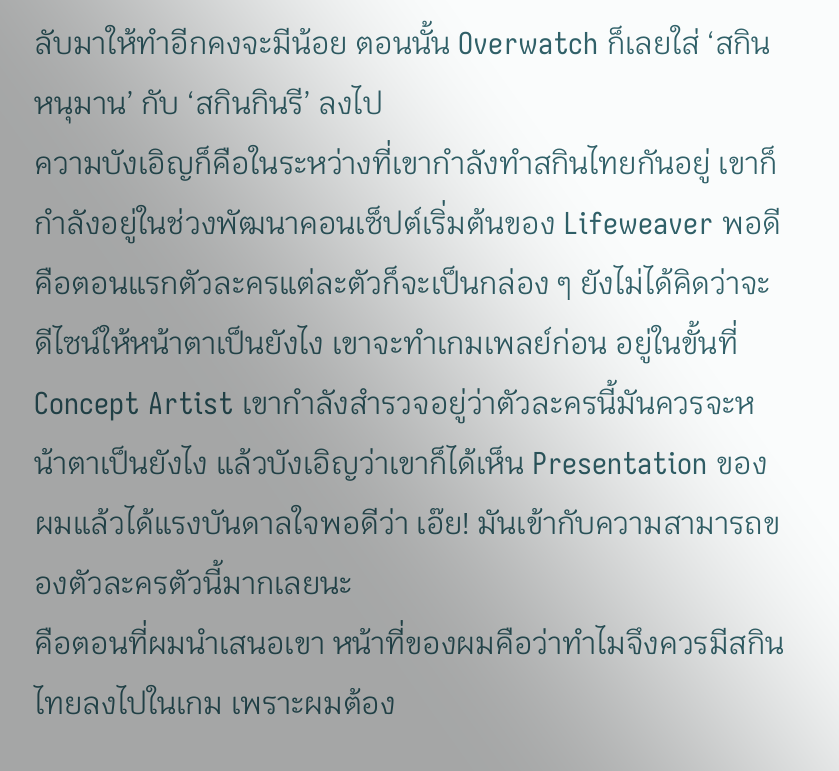ลับมาให้ทำอีกคงจะมีน้อย ตอนนั้น Overwatch ก็เลยใส่ ‘สกินหนุมาน’ กับ ‘สกินกินรี’ ลงไป
ความบังเอิญก็คือในระหว่างที่เขากำลังทำสกินไทยกันอยู่ เขาก็กำลังอยู่ในช่วงพัฒนาคอนเซ็ปต์เริ่มต้นของ Lifeweaver พอดี คือตอนแรกตัวละครแต่ละตัวก็จะเป็นกล่อง ๆ ยังไม่ได้คิดว่าจะดีไซน์ให้หน้าตาเป็นยังไง เขาจะทำเกมเพลย์ก่อน อยู่ในขั้นที่ Concept Artist เขากำลังสำรวจอยู่ว่าตัวละครนี้มันควรจะหน้าตาเป็นยังไง แล้วบังเอิญว่าเขาก็ได้เห็น Presentation ของผมแล้วได้แรงบันดาลใจพอดีว่า เอ๊ย! มันเข้ากับความสามารถของตัวละครตัวนี้มากเลยนะ
คือตอนที่ผมนำเสนอเขา หน้าที่ของผมคือว่าทำไมจึงควรมีสกินไทยลงไปในเกม เพราะผมต้อง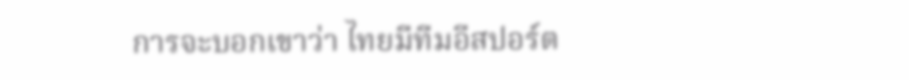การจะบอกเขาว่า ไทยมีทีมอีสปอร์ต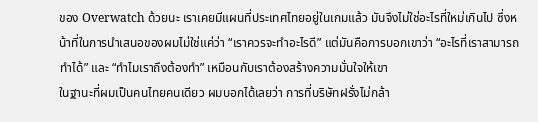ของ Overwatch ด้วยนะ เราเคยมีแผนที่ประเทศไทยอยู่ในเกมแล้ว มันจึงไม่ใช่อะไรที่ใหม่เกินไป ซึ่งหน้าที่ในการนำเสนอของผมไม่ใช่แค่ว่า “เราควรจะทำอะไรดี” แต่มันคือการบอกเขาว่า “อะไรที่เราสามารถทำได้” และ “ทำไมเราถึงต้องทำ” เหมือนกับเราต้องสร้างความมั่นใจให้เขา
ในฐานะที่ผมเป็นคนไทยคนเดียว ผมบอกได้เลยว่า การที่บริษัทฝรั่งไม่กล้า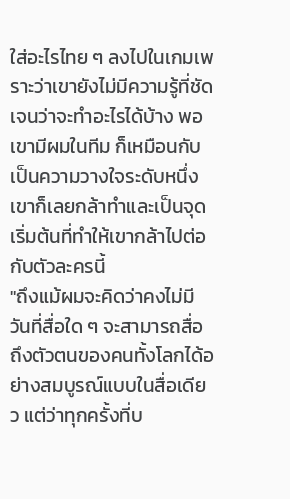ใส่อะไรไทย ๆ ลงไปในเกมเพราะว่าเขายังไม่มีความรู้ที่ชัดเจนว่าจะทำอะไรได้บ้าง พอเขามีผมในทีม ก็เหมือนกับเป็นความวางใจระดับหนึ่ง เขาก็เลยกล้าทำและเป็นจุดเริ่มต้นที่ทำให้เขากล้าไปต่อกับตัวละครนี้
"ถึงแม้ผมจะคิดว่าคงไม่มีวันที่สื่อใด ๆ จะสามารถสื่อถึงตัวตนของคนทั้งโลกได้อย่างสมบูรณ์แบบในสื่อเดียว แต่ว่าทุกครั้งที่บ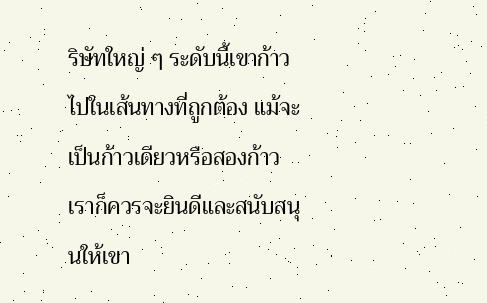ริษัทใหญ่ ๆ ระดับนี้เขาก้าวไปในเส้นทางที่ถูกต้อง แม้จะเป็นก้าวเดียวหรือสองก้าว เราก็ควรจะยินดีและสนับสนุนให้เขา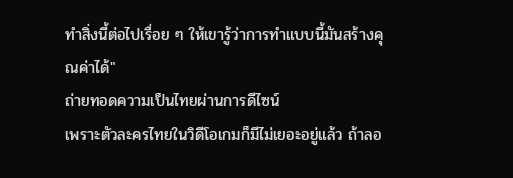ทำสิ่งนี้ต่อไปเรื่อย ๆ ให้เขารู้ว่าการทำแบบนี้มันสร้างคุณค่าได้"
ถ่ายทอดความเป็นไทยผ่านการดีไซน์
เพราะตัวละครไทยในวิดีโอเกมก็มีไม่เยอะอยู่แล้ว ถ้าลอ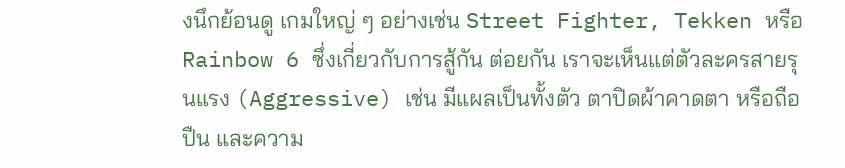งนึกย้อนดู เกมใหญ่ ๆ อย่างเช่น Street Fighter, Tekken หรือ Rainbow 6 ซึ่งเกี่ยวกับการสู้กัน ต่อยกัน เราจะเห็นแต่ตัวละครสายรุนแรง (Aggressive) เช่น มีแผลเป็นทั้งตัว ตาปิดผ้าคาดตา หรือถือปืน และความ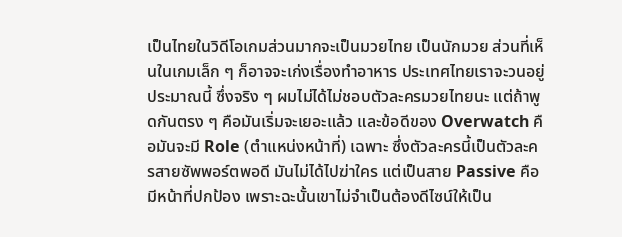เป็นไทยในวิดีโอเกมส่วนมากจะเป็นมวยไทย เป็นนักมวย ส่วนที่เห็นในเกมเล็ก ๆ ก็อาจจะเก่งเรื่องทำอาหาร ประเทศไทยเราจะวนอยู่ประมาณนี้ ซึ่งจริง ๆ ผมไม่ได้ไม่ชอบตัวละครมวยไทยนะ แต่ถ้าพูดกันตรง ๆ คือมันเริ่มจะเยอะแล้ว และข้อดีของ Overwatch คือมันจะมี Role (ตำแหน่งหน้าที่) เฉพาะ ซึ่งตัวละครนี้เป็นตัวละครสายซัพพอร์ตพอดี มันไม่ได้ไปฆ่าใคร แต่เป็นสาย Passive คือมีหน้าที่ปกป้อง เพราะฉะนั้นเขาไม่จำเป็นต้องดีไซน์ให้เป็น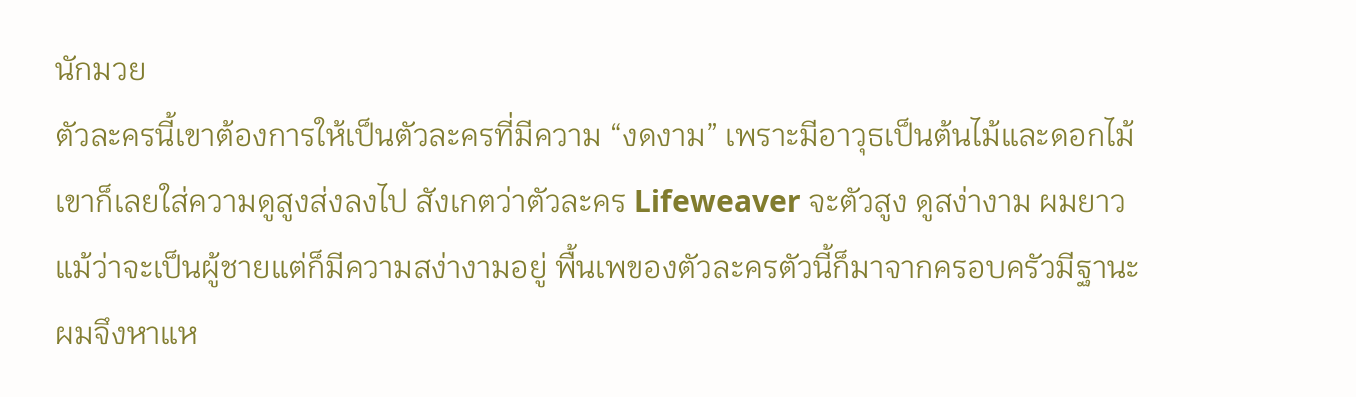นักมวย
ตัวละครนี้เขาต้องการให้เป็นตัวละครที่มีความ “งดงาม” เพราะมีอาวุธเป็นต้นไม้และดอกไม้ เขาก็เลยใส่ความดูสูงส่งลงไป สังเกตว่าตัวละคร Lifeweaver จะตัวสูง ดูสง่างาม ผมยาว แม้ว่าจะเป็นผู้ชายแต่ก็มีความสง่างามอยู่ พื้นเพของตัวละครตัวนี้ก็มาจากครอบครัวมีฐานะ ผมจึงหาแห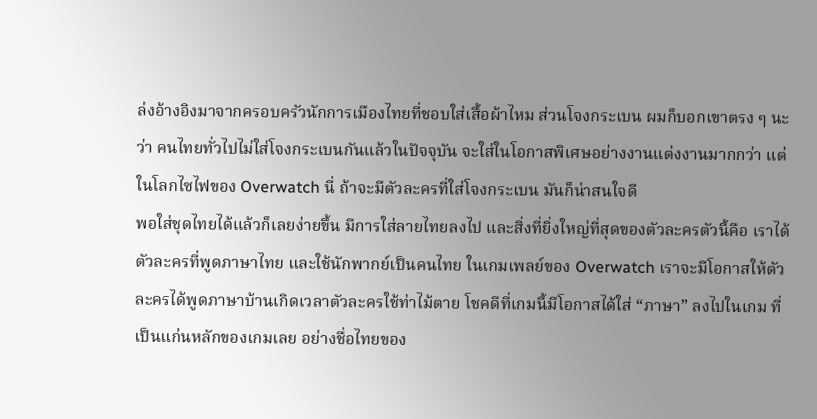ล่งอ้างอิงมาจากครอบครัวนักการเมืองไทยที่ชอบใส่เสื้อผ้าไหม ส่วนโจงกระเบน ผมก็บอกเขาตรง ๆ นะว่า คนไทยทั่วไปไม่ใส่โจงกระเบนกันแล้วในปัจจุบัน จะใส่ในโอกาสพิเศษอย่างงานแต่งงานมากกว่า แต่ในโลกไซไฟของ Overwatch นี่ ถ้าจะมีตัวละครที่ใส่โจงกระเบน มันก็น่าสนใจดี
พอใส่ชุดไทยได้แล้วก็เลยง่ายขึ้น มีการใส่ลายไทยลงไป และสิ่งที่ยิ่งใหญ่ที่สุดของตัวละครตัวนี้คือ เราได้ตัวละครที่พูดภาษาไทย และใช้นักพากย์เป็นคนไทย ในเกมเพลย์ของ Overwatch เราจะมีโอกาสให้ตัวละครได้พูดภาษาบ้านเกิดเวลาตัวละครใช้ท่าไม้ตาย โชคดีที่เกมนี้มีโอกาสได้ใส่ “ภาษา” ลงไปในเกม ที่เป็นแก่นหลักของเกมเลย อย่างชื่อไทยของ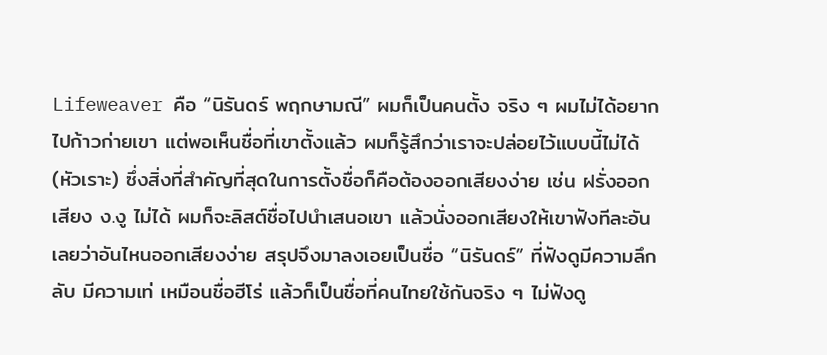Lifeweaver คือ “นิรันดร์ พฤกษามณี” ผมก็เป็นคนตั้ง จริง ๆ ผมไม่ได้อยากไปก้าวก่ายเขา แต่พอเห็นชื่อที่เขาตั้งแล้ว ผมก็รู้สึกว่าเราจะปล่อยไว้แบบนี้ไม่ได้ (หัวเราะ) ซึ่งสิ่งที่สำคัญที่สุดในการตั้งชื่อก็คือต้องออกเสียงง่าย เช่น ฝรั่งออกเสียง ง.งู ไม่ได้ ผมก็จะลิสต์ชื่อไปนำเสนอเขา แล้วนั่งออกเสียงให้เขาฟังทีละอันเลยว่าอันไหนออกเสียงง่าย สรุปจึงมาลงเอยเป็นชื่อ “นิรันดร์” ที่ฟังดูมีความลึกลับ มีความเท่ เหมือนชื่อฮีโร่ แล้วก็เป็นชื่อที่คนไทยใช้กันจริง ๆ ไม่ฟังดู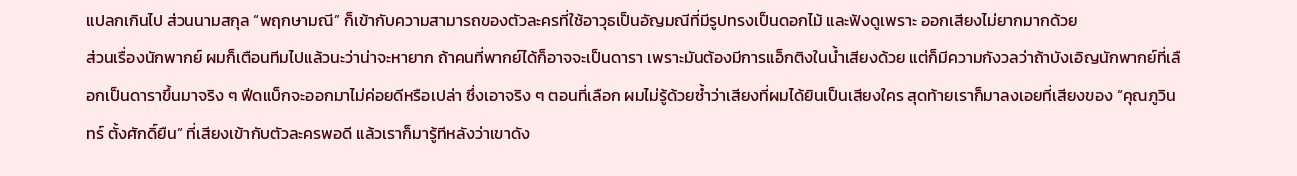แปลกเกินไป ส่วนนามสกุล “พฤกษามณี” ก็เข้ากับความสามารถของตัวละครที่ใช้อาวุธเป็นอัญมณีที่มีรูปทรงเป็นดอกไม้ และฟังดูเพราะ ออกเสียงไม่ยากมากด้วย
ส่วนเรื่องนักพากย์ ผมก็เตือนทีมไปแล้วนะว่าน่าจะหายาก ถ้าคนที่พากย์ได้ก็อาจจะเป็นดารา เพราะมันต้องมีการแอ็กติงในน้ำเสียงด้วย แต่ก็มีความกังวลว่าถ้าบังเอิญนักพากย์ที่เลือกเป็นดาราขึ้นมาจริง ๆ ฟีดแบ็กจะออกมาไม่ค่อยดีหรือเปล่า ซึ่งเอาจริง ๆ ตอนที่เลือก ผมไม่รู้ด้วยซ้ำว่าเสียงที่ผมได้ยินเป็นเสียงใคร สุดท้ายเราก็มาลงเอยที่เสียงของ “คุณภูวินทร์ ตั้งศักดิ์ยืน” ที่เสียงเข้ากับตัวละครพอดี แล้วเราก็มารู้ทีหลังว่าเขาดัง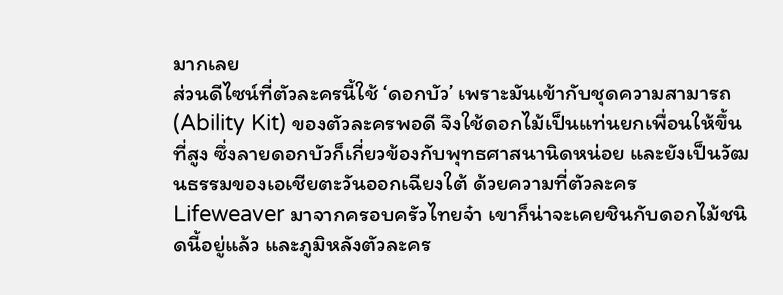มากเลย
ส่วนดีไซน์ที่ตัวละครนี้ใช้ ‘ดอกบัว’ เพราะมันเข้ากับชุดความสามารถ (Ability Kit) ของตัวละครพอดี จึงใช้ดอกไม้เป็นแท่นยกเพื่อนให้ขึ้นที่สูง ซึ่งลายดอกบัวก็เกี่ยวข้องกับพุทธศาสนานิดหน่อย และยังเป็นวัฒนธรรมของเอเชียตะวันออกเฉียงใต้ ด้วยความที่ตัวละคร Lifeweaver มาจากครอบครัวไทยจ๋า เขาก็น่าจะเคยชินกับดอกไม้ชนิดนี้อยู่แล้ว และภูมิหลังตัวละคร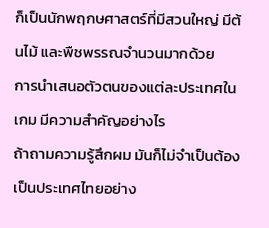ก็เป็นนักพฤกษศาสตร์ที่มีสวนใหญ่ มีต้นไม้ และพืชพรรณจำนวนมากด้วย
การนำเสนอตัวตนของแต่ละประเทศในเกม มีความสำคัญอย่างไร
ถ้าถามความรู้สึกผม มันก็ไม่จำเป็นต้องเป็นประเทศไทยอย่าง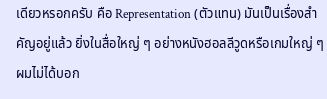เดียวหรอกครับ คือ Representation (ตัวแทน) มันเป็นเรื่องสำคัญอยู่แล้ว ยิ่งในสื่อใหญ่ ๆ อย่างหนังฮอลลีวูดหรือเกมใหญ่ ๆ ผมไม่ได้บอก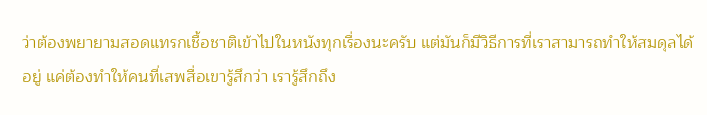ว่าต้องพยายามสอดแทรกเชื้อชาติเข้าไปในหนังทุกเรื่องนะครับ แต่มันก็มีวิธีการที่เราสามารถทำให้สมดุลได้อยู่ แค่ต้องทำให้คนที่เสพสื่อเขารู้สึกว่า เรารู้สึกถึง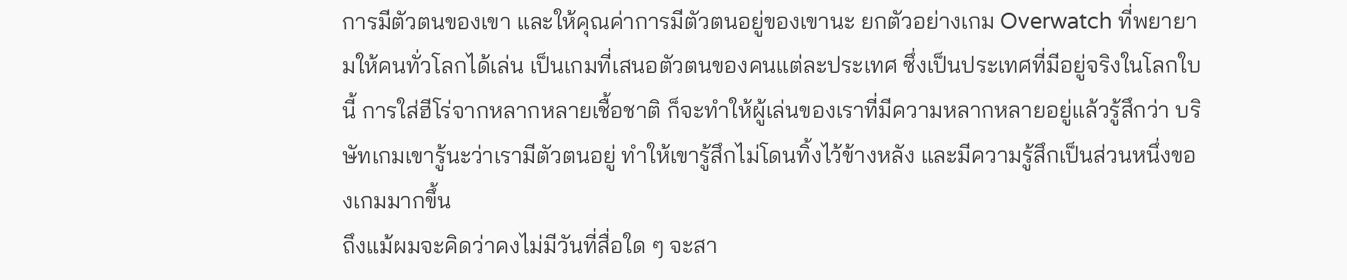การมีตัวตนของเขา และให้คุณค่าการมีตัวตนอยู่ของเขานะ ยกตัวอย่างเกม Overwatch ที่พยายามให้คนทั่วโลกได้เล่น เป็นเกมที่เสนอตัวตนของคนแต่ละประเทศ ซึ่งเป็นประเทศที่มีอยู่จริงในโลกใบนี้ การใส่ฮีโร่จากหลากหลายเชื้อชาติ ก็จะทำให้ผู้เล่นของเราที่มีความหลากหลายอยู่แล้วรู้สึกว่า บริษัทเกมเขารู้นะว่าเรามีตัวตนอยู่ ทำให้เขารู้สึกไม่โดนทิ้งไว้ข้างหลัง และมีความรู้สึกเป็นส่วนหนึ่งของเกมมากขึ้น
ถึงแม้ผมจะคิดว่าคงไม่มีวันที่สื่อใด ๆ จะสา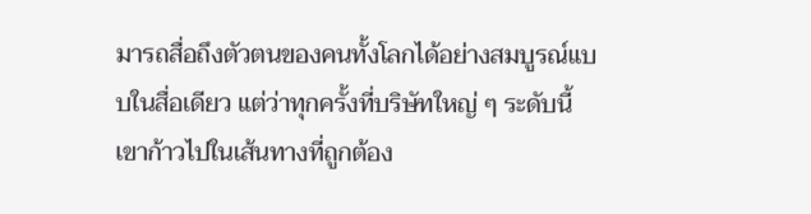มารถสื่อถึงตัวตนของคนทั้งโลกได้อย่างสมบูรณ์แบบในสื่อเดียว แต่ว่าทุกครั้งที่บริษัทใหญ่ ๆ ระดับนี้เขาก้าวไปในเส้นทางที่ถูกต้อง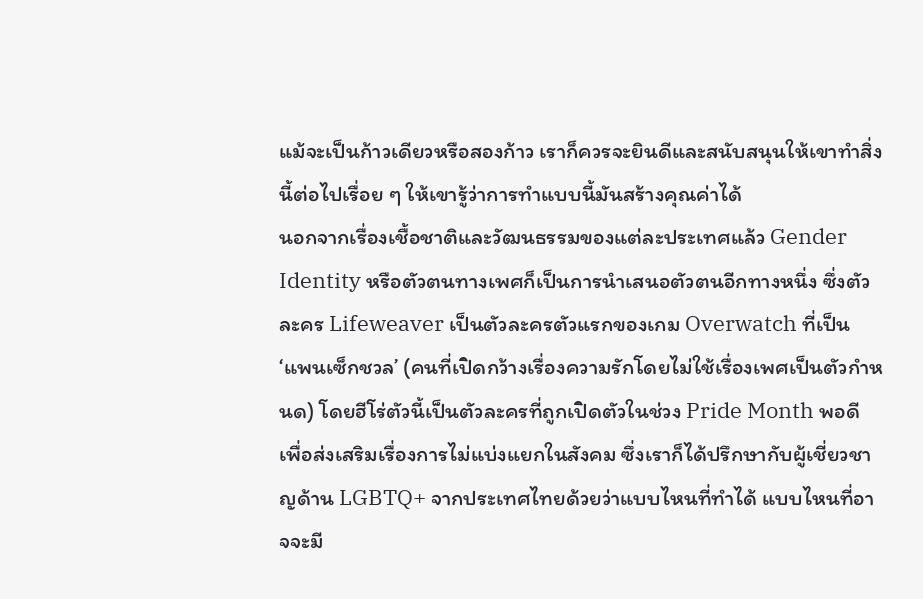แม้จะเป็นก้าวเดียวหรือสองก้าว เราก็ควรจะยินดีและสนับสนุนให้เขาทำสิ่งนี้ต่อไปเรื่อย ๆ ให้เขารู้ว่าการทำแบบนี้มันสร้างคุณค่าได้
นอกจากเรื่องเชื้อชาติและวัฒนธรรมของแต่ละประเทศแล้ว Gender Identity หรือตัวตนทางเพศก็เป็นการนำเสนอตัวตนอีกทางหนึ่ง ซึ่งตัวละคร Lifeweaver เป็นตัวละครตัวแรกของเกม Overwatch ที่เป็น ‘แพนเซ็กชวล’ (คนที่เปิดกว้างเรื่องความรักโดยไม่ใช้เรื่องเพศเป็นตัวกำหนด) โดยฮีโร่ตัวนี้เป็นตัวละครที่ถูกเปิดตัวในช่วง Pride Month พอดี เพื่อส่งเสริมเรื่องการไม่แบ่งแยกในสังคม ซึ่งเราก็ได้ปรึกษากับผู้เชี่ยวชาญด้าน LGBTQ+ จากประเทศไทยด้วยว่าแบบไหนที่ทำได้ แบบไหนที่อาจจะมี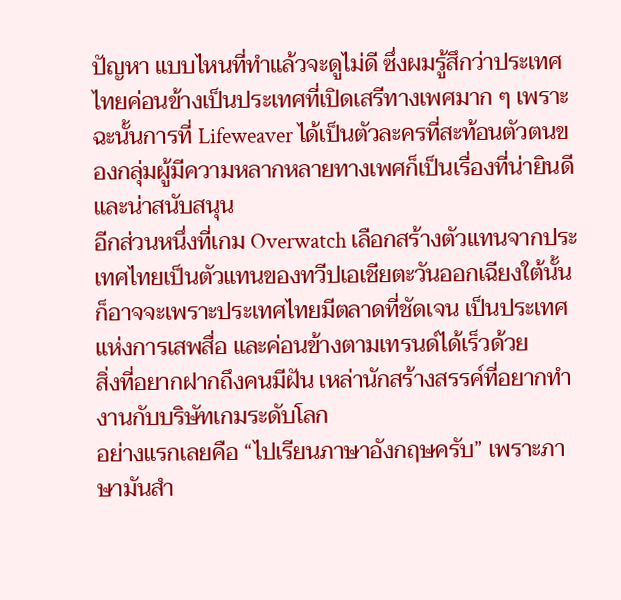ปัญหา แบบไหนที่ทำแล้วจะดูไม่ดี ซึ่งผมรู้สึกว่าประเทศไทยค่อนข้างเป็นประเทศที่เปิดเสรีทางเพศมาก ๆ เพราะฉะนั้นการที่ Lifeweaver ได้เป็นตัวละครที่สะท้อนตัวตนของกลุ่มผู้มีความหลากหลายทางเพศก็เป็นเรื่องที่น่ายินดี และน่าสนับสนุน
อีกส่วนหนึ่งที่เกม Overwatch เลือกสร้างตัวแทนจากประเทศไทยเป็นตัวแทนของทวีปเอเชียตะวันออกเฉียงใต้นั้น ก็อาจจะเพราะประเทศไทยมีตลาดที่ชัดเจน เป็นประเทศแห่งการเสพสื่อ และค่อนข้างตามเทรนด์ได้เร็วด้วย
สิ่งที่อยากฝากถึงคนมีฝัน เหล่านักสร้างสรรค์ที่อยากทำงานกับบริษัทเกมระดับโลก
อย่างแรกเลยคือ “ไปเรียนภาษาอังกฤษครับ” เพราะภาษามันสำ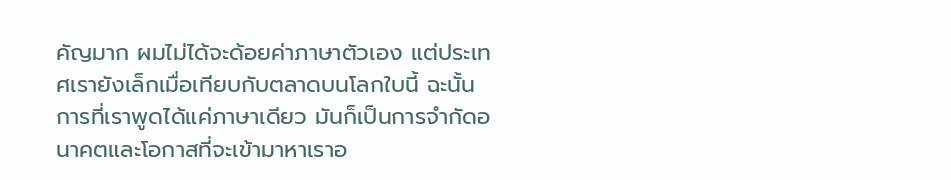คัญมาก ผมไม่ได้จะด้อยค่าภาษาตัวเอง แต่ประเทศเรายังเล็กเมื่อเทียบกับตลาดบนโลกใบนี้ ฉะนั้นการที่เราพูดได้แค่ภาษาเดียว มันก็เป็นการจำกัดอนาคตและโอกาสที่จะเข้ามาหาเราอ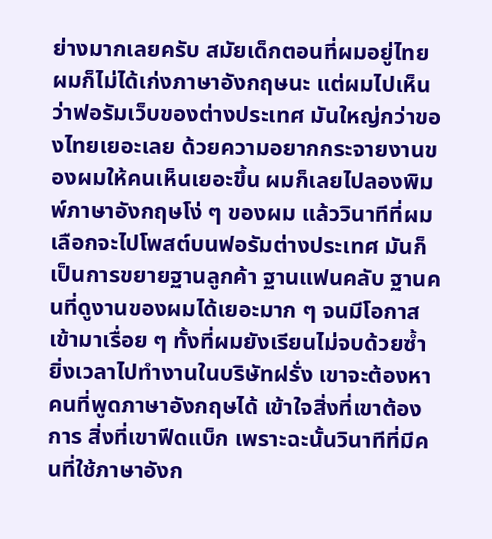ย่างมากเลยครับ สมัยเด็กตอนที่ผมอยู่ไทย ผมก็ไม่ได้เก่งภาษาอังกฤษนะ แต่ผมไปเห็นว่าฟอรัมเว็บของต่างประเทศ มันใหญ่กว่าของไทยเยอะเลย ด้วยความอยากกระจายงานของผมให้คนเห็นเยอะขึ้น ผมก็เลยไปลองพิมพ์ภาษาอังกฤษโง่ ๆ ของผม แล้ววินาทีที่ผมเลือกจะไปโพสต์บนฟอรัมต่างประเทศ มันก็เป็นการขยายฐานลูกค้า ฐานแฟนคลับ ฐานคนที่ดูงานของผมได้เยอะมาก ๆ จนมีโอกาสเข้ามาเรื่อย ๆ ทั้งที่ผมยังเรียนไม่จบด้วยซ้ำ ยิ่งเวลาไปทำงานในบริษัทฝรั่ง เขาจะต้องหาคนที่พูดภาษาอังกฤษได้ เข้าใจสิ่งที่เขาต้องการ สิ่งที่เขาฟีดแบ็ก เพราะฉะนั้นวินาทีที่มีคนที่ใช้ภาษาอังก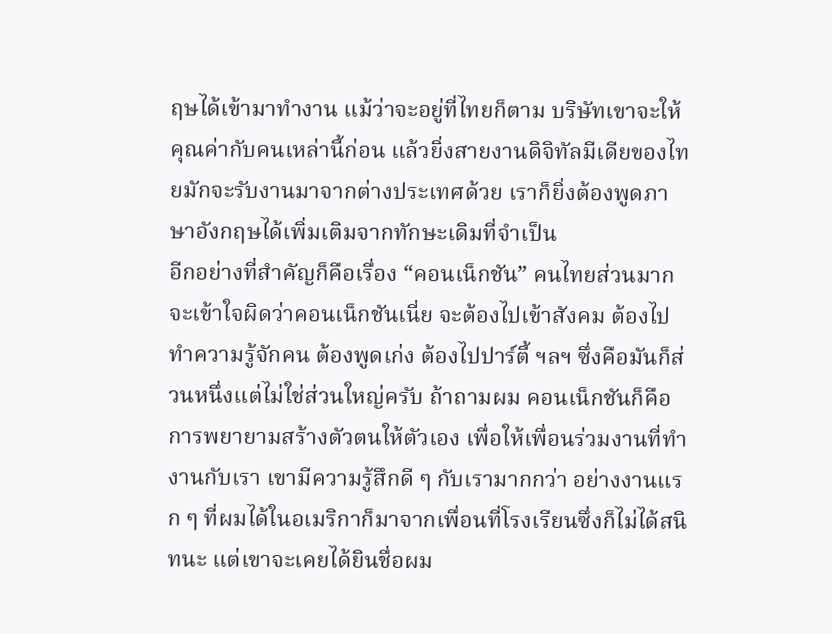ฤษได้เข้ามาทำงาน แม้ว่าจะอยู่ที่ไทยก็ตาม บริษัทเขาจะให้คุณค่ากับคนเหล่านี้ก่อน แล้วยิ่งสายงานดิจิทัลมีเดียของไทยมักจะรับงานมาจากต่างประเทศด้วย เราก็ยิ่งต้องพูดภาษาอังกฤษได้เพิ่มเติมจากทักษะเดิมที่จำเป็น
อีกอย่างที่สำคัญก็คือเรื่อง “คอนเน็กชัน” คนไทยส่วนมากจะเข้าใจผิดว่าคอนเน็กชันเนี่ย จะต้องไปเข้าสังคม ต้องไปทำความรู้จักคน ต้องพูดเก่ง ต้องไปปาร์ตี้ ฯลฯ ซึ่งคือมันก็ส่วนหนึ่งแต่ไม่ใช่ส่วนใหญ่ครับ ถ้าถามผม คอนเน็กชันก็คือการพยายามสร้างตัวตนให้ตัวเอง เพื่อให้เพื่อนร่วมงานที่ทำงานกับเรา เขามีความรู้สึกดี ๆ กับเรามากกว่า อย่างงานแรก ๆ ที่ผมได้ในอเมริกาก็มาจากเพื่อนที่โรงเรียนซึ่งก็ไม่ได้สนิทนะ แต่เขาจะเคยได้ยินชื่อผม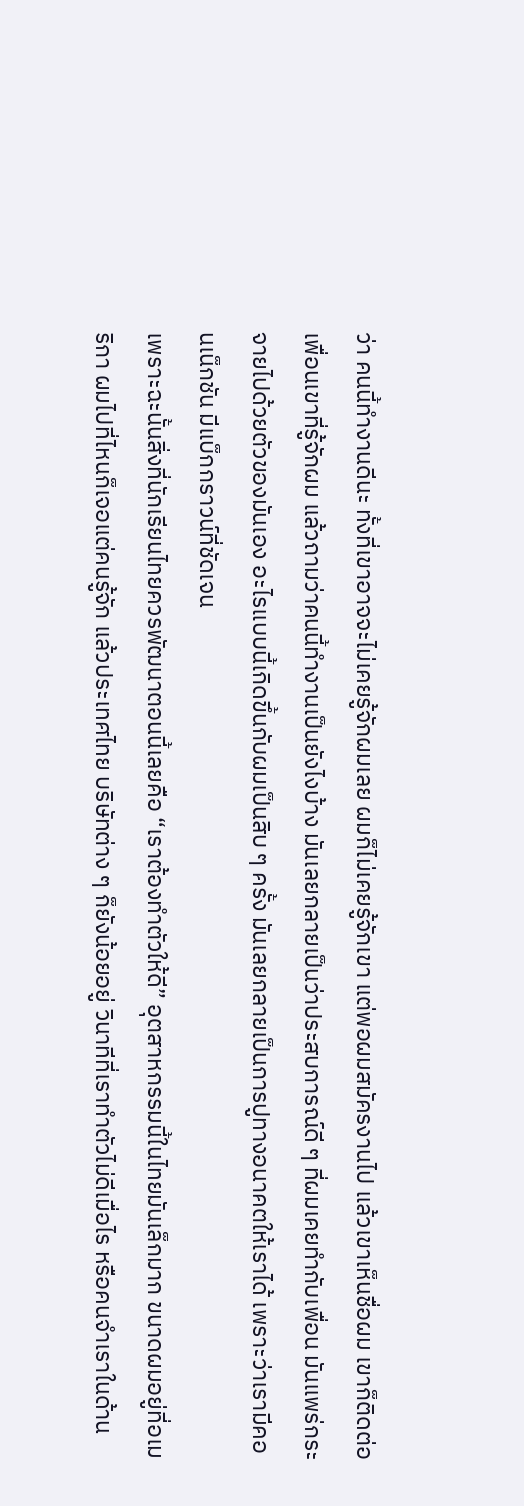ว่า คนนี้ทำงานดีนะ ทั้งที่เขาอาจจะไม่เคยรู้จักผมเลย ผมก็ไม่เคยรู้จักเขา แต่พอผมสมัครงานไป แล้วเขาเห็นชื่อผม เขาก็ติดต่อเพื่อนเขาที่รู้จักผม แล้วถามว่าคนนี้ทำงานเป็นยังไงบ้าง มันเลยกลายเป็นว่าประสบการณ์ดี ๆ ที่ผมเคยทำกับเพื่อน มันแพร่กระจายไปด้วยตัวของมันเอง อะไรแบบนี้เกิดขึ้นกับผมเป็นสิบ ๆ ครั้ง มันเลยกลายเป็นการปูทางอนาคตให้เราได้ เพราะว่าเรามีคอนเน็กชัน มีแบ็กกราวน์ที่ชัดเจน
เพราะฉะนั้นสิ่งที่นักเรียนไทยควรพัฒนาตอนนี้เลยคือ “เราต้องทำตัวให้ดี” อุตสาหกรรมนี้ในไทยมันเล็กมาก ขนาดผมอยู่ที่อเมริกา ผมไปที่ไหนก็เจอแต่คนรู้จัก แล้วประเทศไทย บริษัทต่าง ๆ ก็ยังน้อยอยู่ วินาทีที่เราทำตัวไม่ดีเมื่อไร หรือคนจำเราในด้าน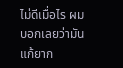ไม่ดีเมื่อไร ผมบอกเลยว่ามันแก้ยาก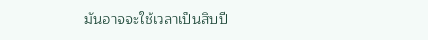มันอาจจะใช้เวลาเป็นสิบปี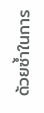ด้วยซ้ำในการ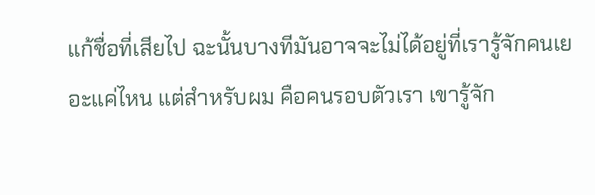แก้ชื่อที่เสียไป ฉะนั้นบางทีมันอาจจะไม่ได้อยู่ที่เรารู้จักคนเยอะแค่ไหน แต่สำหรับผม คือคนรอบตัวเรา เขารู้จัก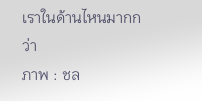เราในด้านไหนมากกว่า
ภาพ : ชล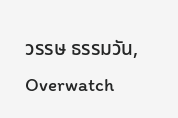วรรษ ธรรมวัน, Overwatch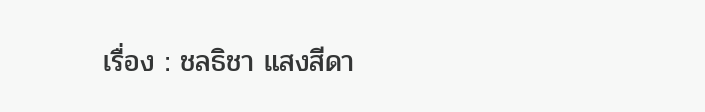เรื่อง : ชลธิชา แสงสีดา